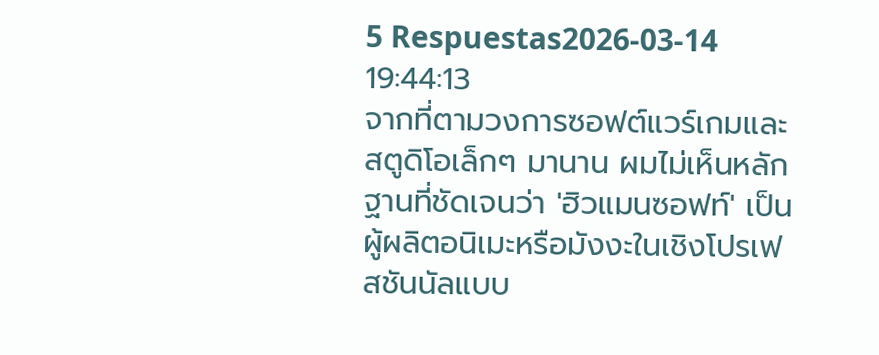5 Respuestas2026-03-14 19:44:13
จากที่ตามวงการซอฟต์แวร์เกมและสตูดิโอเล็กๆ มานาน ผมไม่เห็นหลักฐานที่ชัดเจนว่า 'ฮิวแมนซอฟท์' เป็นผู้ผลิตอนิเมะหรือมังงะในเชิงโปรเฟสชันนัลแบบ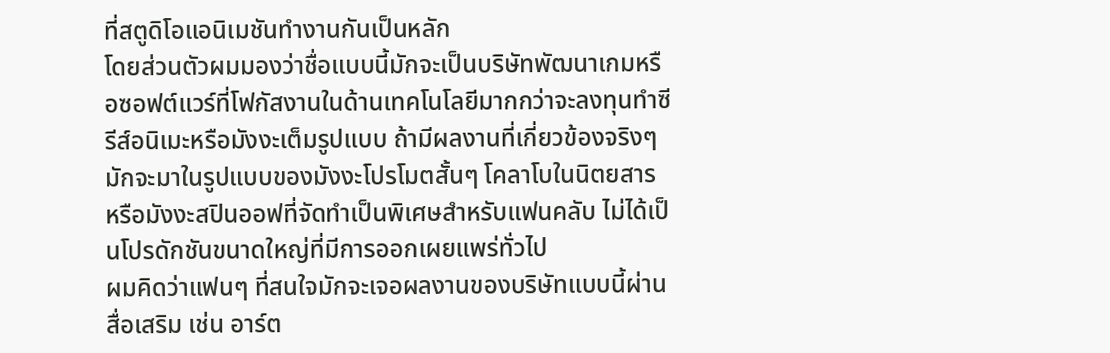ที่สตูดิโอแอนิเมชันทำงานกันเป็นหลัก
โดยส่วนตัวผมมองว่าชื่อแบบนี้มักจะเป็นบริษัทพัฒนาเกมหรือซอฟต์แวร์ที่โฟกัสงานในด้านเทคโนโลยีมากกว่าจะลงทุนทำซีรีส์อนิเมะหรือมังงะเต็มรูปแบบ ถ้ามีผลงานที่เกี่ยวข้องจริงๆ มักจะมาในรูปแบบของมังงะโปรโมตสั้นๆ โคลาโบในนิตยสาร หรือมังงะสปินออฟที่จัดทำเป็นพิเศษสำหรับแฟนคลับ ไม่ได้เป็นโปรดักชันขนาดใหญ่ที่มีการออกเผยแพร่ทั่วไป
ผมคิดว่าแฟนๆ ที่สนใจมักจะเจอผลงานของบริษัทแบบนี้ผ่านสื่อเสริม เช่น อาร์ต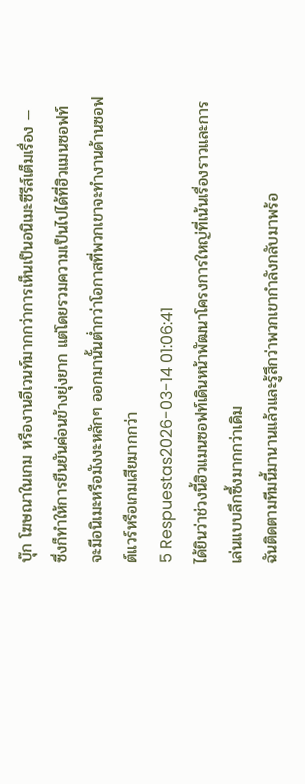บุ๊ก โฆษณาในเกม หรืองานอีเวนท์มากกว่าการเห็นเป็นอนิเมะซีรีส์เต็มเรื่อง — ซึ่งก็ทำให้การยืนยันค่อนข้างยุ่งยาก แต่โดยรวมความเป็นไปได้ที่ฮิวแมนซอฟท์จะมีอนิเมะหรือมังงะหลักๆ ออกมานั้นต่ำกว่าโอกาสที่พวกเขาจะทำงานด้านซอฟต์แวร์หรือเกมเสียมากกว่า
5 Respuestas2026-03-14 01:06:41
ได้ยินว่าช่วงนี้ฮิวแมนซอฟท์เดินหน้าพัฒนาโครงการใหญ่ที่เน้นเรื่องราวและการเล่นแบบลึกซึ้งมากกว่าเดิม
ฉันติดตามทีมนี้มานานแล้วและรู้สึกว่าพวกเขากำลังกลับมาพร้อ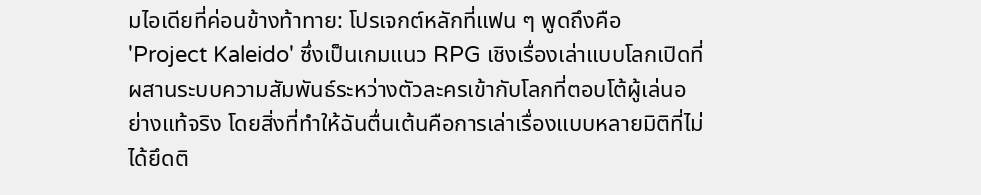มไอเดียที่ค่อนข้างท้าทาย: โปรเจกต์หลักที่แฟน ๆ พูดถึงคือ 'Project Kaleido' ซึ่งเป็นเกมแนว RPG เชิงเรื่องเล่าแบบโลกเปิดที่ผสานระบบความสัมพันธ์ระหว่างตัวละครเข้ากับโลกที่ตอบโต้ผู้เล่นอย่างแท้จริง โดยสิ่งที่ทำให้ฉันตื่นเต้นคือการเล่าเรื่องแบบหลายมิติที่ไม่ได้ยึดติ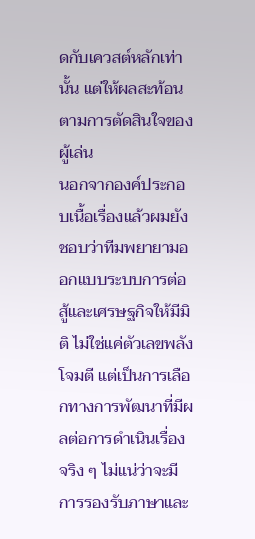ดกับเควสต์หลักเท่านั้น แต่ให้ผลสะท้อนตามการตัดสินใจของผู้เล่น
นอกจากองค์ประกอบเนื้อเรื่องแล้วผมยังชอบว่าทีมพยายามออกแบบระบบการต่อสู้และเศรษฐกิจให้มีมิติ ไม่ใช่แค่ตัวเลขพลังโจมตี แต่เป็นการเลือกทางการพัฒนาที่มีผลต่อการดำเนินเรื่องจริง ๆ ไม่แน่ว่าจะมีการรองรับภาษาและ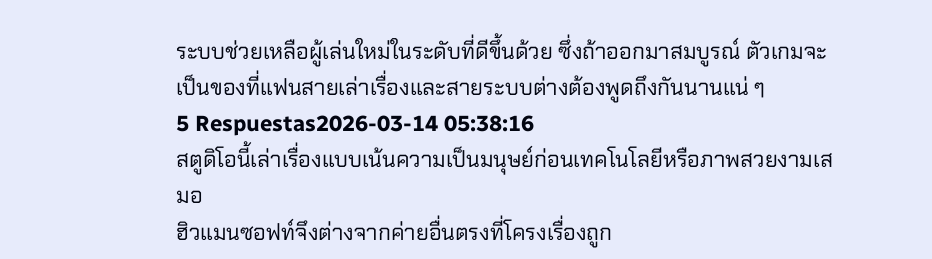ระบบช่วยเหลือผู้เล่นใหม่ในระดับที่ดีขึ้นด้วย ซึ่งถ้าออกมาสมบูรณ์ ตัวเกมจะเป็นของที่แฟนสายเล่าเรื่องและสายระบบต่างต้องพูดถึงกันนานแน่ ๆ
5 Respuestas2026-03-14 05:38:16
สตูดิโอนี้เล่าเรื่องแบบเน้นความเป็นมนุษย์ก่อนเทคโนโลยีหรือภาพสวยงามเสมอ
ฮิวแมนซอฟท์จึงต่างจากค่ายอื่นตรงที่โครงเรื่องถูก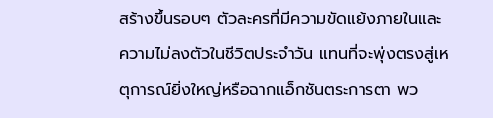สร้างขึ้นรอบๆ ตัวละครที่มีความขัดแย้งภายในและความไม่ลงตัวในชีวิตประจำวัน แทนที่จะพุ่งตรงสู่เหตุการณ์ยิ่งใหญ่หรือฉากแอ็กชันตระการตา พว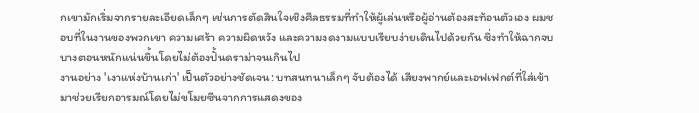กเขามักเริ่มจากรายละเอียดเล็กๆ เช่นการตัดสินใจเชิงศีลธรรมที่ทำให้ผู้เล่นหรือผู้อ่านต้องสะท้อนตัวเอง ผมชอบที่ในงานของพวกเขา ความเศร้า ความผิดหวัง และความงดงามแบบเรียบง่ายเดินไปด้วยกัน ซึ่งทำให้ฉากจบบางตอนหนักแน่นขึ้นโดยไม่ต้องปั้นดราม่าจนเกินไป
งานอย่าง 'เงาแห่งบ้านเก่า' เป็นตัวอย่างชัดเจน: บทสนทนาเล็กๆ จับต้องได้ เสียงพากย์และเอฟเฟกต์ที่ใส่เข้ามาช่วยเรียกอารมณ์โดยไม่ขโมยซีนจากการแสดงของ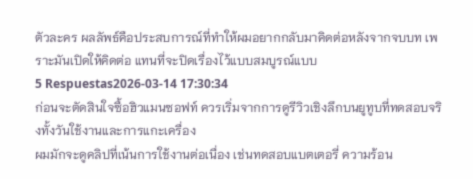ตัวละคร ผลลัพธ์คือประสบการณ์ที่ทำให้ผมอยากกลับมาคิดต่อหลังจากจบบท เพราะมันเปิดให้คิดต่อ แทนที่จะปิดเรื่องไว้แบบสมบูรณ์แบบ
5 Respuestas2026-03-14 17:30:34
ก่อนจะตัดสินใจซื้อฮิวแมนซอฟท์ ควรเริ่มจากการดูรีวิวเชิงลึกบนยูทูบที่ทดสอบจริงทั้งวันใช้งานและการแกะเครื่อง
ผมมักจะดูคลิปที่เน้นการใช้งานต่อเนื่อง เช่นทดสอบแบตเตอรี่ ความร้อน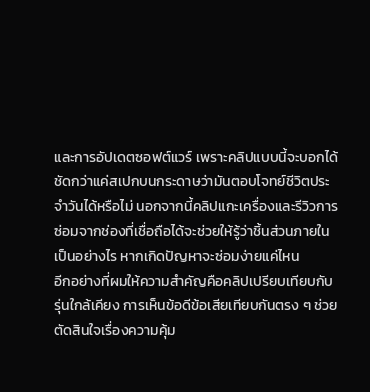และการอัปเดตซอฟต์แวร์ เพราะคลิปแบบนี้จะบอกได้ชัดกว่าแค่สเปกบนกระดาษว่ามันตอบโจทย์ชีวิตประจำวันได้หรือไม่ นอกจากนี้คลิปแกะเครื่องและรีวิวการซ่อมจากช่องที่เชื่อถือได้จะช่วยให้รู้ว่าชิ้นส่วนภายในเป็นอย่างไร หากเกิดปัญหาจะซ่อมง่ายแค่ไหน
อีกอย่างที่ผมให้ความสำคัญคือคลิปเปรียบเทียบกับรุ่นใกล้เคียง การเห็นข้อดีข้อเสียเทียบกันตรง ๆ ช่วยตัดสินใจเรื่องความคุ้ม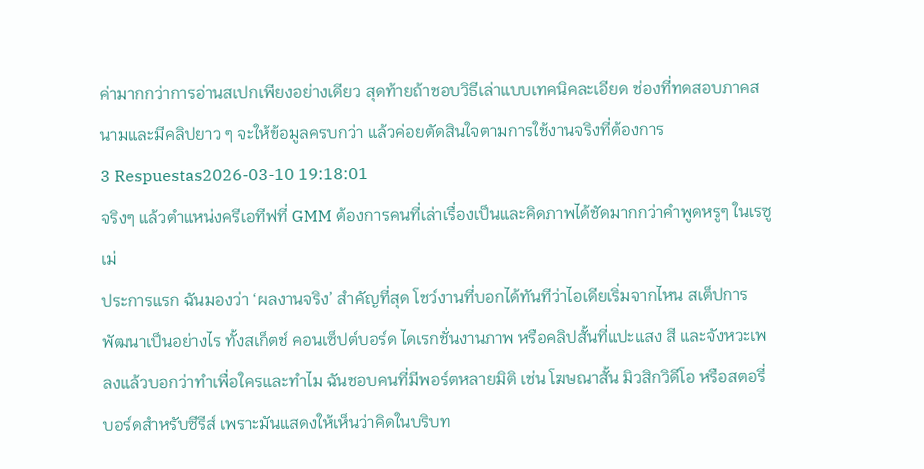ค่ามากกว่าการอ่านสเปกเพียงอย่างเดียว สุดท้ายถ้าชอบวิธีเล่าแบบเทคนิคละเอียด ช่องที่ทดสอบภาคสนามและมีคลิปยาว ๆ จะให้ข้อมูลครบกว่า แล้วค่อยตัดสินใจตามการใช้งานจริงที่ต้องการ
3 Respuestas2026-03-10 19:18:01
จริงๆ แล้วตำแหน่งครีเอทีฟที่ GMM ต้องการคนที่เล่าเรื่องเป็นและคิดภาพได้ชัดมากกว่าคำพูดหรูๆ ในเรซูเม่
ประการแรก ฉันมองว่า ‘ผลงานจริง’ สำคัญที่สุด โชว์งานที่บอกได้ทันทีว่าไอเดียเริ่มจากไหน สเต็ปการพัฒนาเป็นอย่างไร ทั้งสเก็ตช์ คอนเซ็ปต์บอร์ด ไดเรกชั่นงานภาพ หรือคลิปสั้นที่แปะแสง สี และจังหวะเพลงแล้วบอกว่าทำเพื่อใครและทำไม ฉันชอบคนที่มีพอร์ตหลายมิติ เช่น โฆษณาสั้น มิวสิกวิดีโอ หรือสตอรี่บอร์ดสำหรับซีรีส์ เพราะมันแสดงให้เห็นว่าคิดในบริบท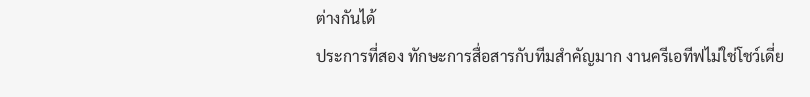ต่างกันได้
ประการที่สอง ทักษะการสื่อสารกับทีมสำคัญมาก งานครีเอทีฟไม่ใช่โชว์เดี่ย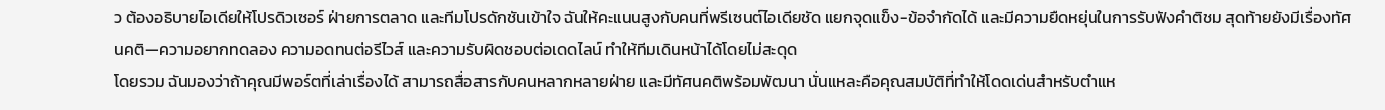ว ต้องอธิบายไอเดียให้โปรดิวเซอร์ ฝ่ายการตลาด และทีมโปรดักชันเข้าใจ ฉันให้คะแนนสูงกับคนที่พรีเซนต์ไอเดียชัด แยกจุดแข็ง-ข้อจำกัดได้ และมีความยืดหยุ่นในการรับฟังคำติชม สุดท้ายยังมีเรื่องทัศนคติ—ความอยากทดลอง ความอดทนต่อรีไวส์ และความรับผิดชอบต่อเดดไลน์ ทำให้ทีมเดินหน้าได้โดยไม่สะดุด
โดยรวม ฉันมองว่าถ้าคุณมีพอร์ตที่เล่าเรื่องได้ สามารถสื่อสารกับคนหลากหลายฝ่าย และมีทัศนคติพร้อมพัฒนา นั่นแหละคือคุณสมบัติที่ทำให้โดดเด่นสำหรับตำแห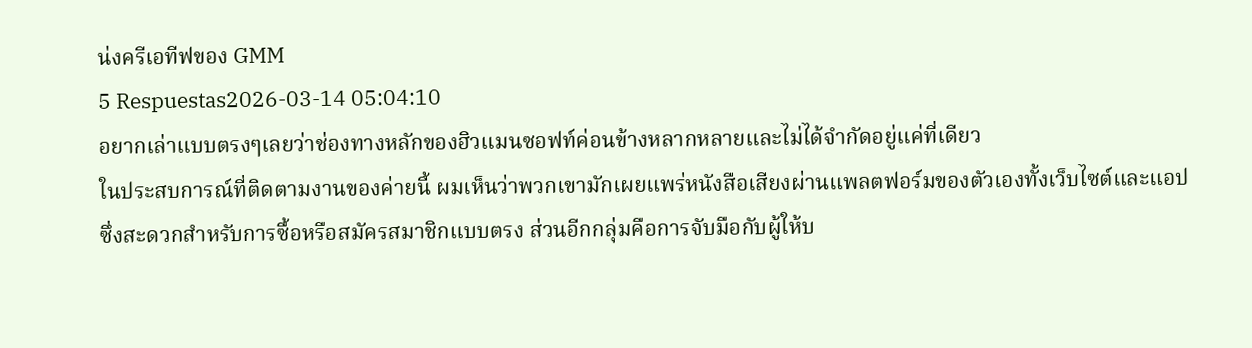น่งครีเอทีฟของ GMM
5 Respuestas2026-03-14 05:04:10
อยากเล่าแบบตรงๆเลยว่าช่องทางหลักของฮิวแมนซอฟท์ค่อนข้างหลากหลายและไม่ได้จำกัดอยู่แค่ที่เดียว
ในประสบการณ์ที่ติดตามงานของค่ายนี้ ผมเห็นว่าพวกเขามักเผยแพร่หนังสือเสียงผ่านแพลตฟอร์มของตัวเองทั้งเว็บไซต์และแอป ซึ่งสะดวกสำหรับการซื้อหรือสมัครสมาชิกแบบตรง ส่วนอีกกลุ่มคือการจับมือกับผู้ให้บ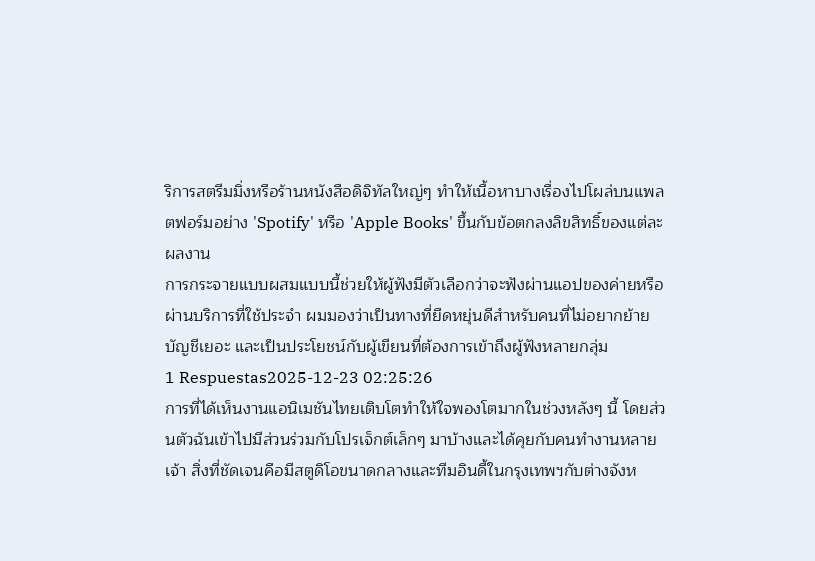ริการสตรีมมิ่งหรือร้านหนังสือดิจิทัลใหญ่ๆ ทำให้เนื้อหาบางเรื่องไปโผล่บนแพลตฟอร์มอย่าง 'Spotify' หรือ 'Apple Books' ขึ้นกับข้อตกลงลิขสิทธิ์ของแต่ละผลงาน
การกระจายแบบผสมแบบนี้ช่วยให้ผู้ฟังมีตัวเลือกว่าจะฟังผ่านแอปของค่ายหรือผ่านบริการที่ใช้ประจำ ผมมองว่าเป็นทางที่ยืดหยุ่นดีสำหรับคนที่ไม่อยากย้ายบัญชีเยอะ และเป็นประโยชน์กับผู้เขียนที่ต้องการเข้าถึงผู้ฟังหลายกลุ่ม
1 Respuestas2025-12-23 02:25:26
การที่ได้เห็นงานแอนิเมชันไทยเติบโตทำให้ใจพองโตมากในช่วงหลังๆ นี้ โดยส่วนตัวฉันเข้าไปมีส่วนร่วมกับโปรเจ็กต์เล็กๆ มาบ้างและได้คุยกับคนทำงานหลายเจ้า สิ่งที่ชัดเจนคือมีสตูดิโอขนาดกลางและทีมอินดี้ในกรุงเทพฯกับต่างจังห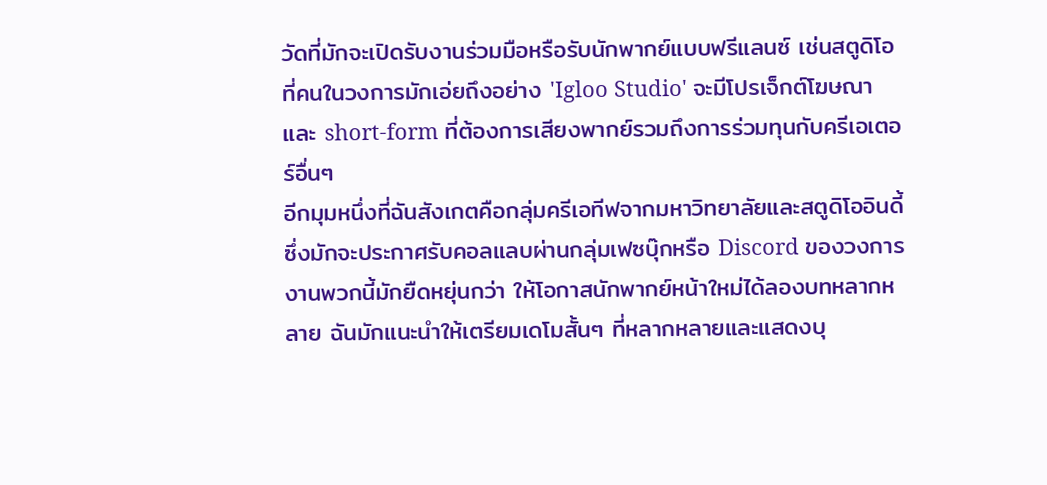วัดที่มักจะเปิดรับงานร่วมมือหรือรับนักพากย์แบบฟรีแลนซ์ เช่นสตูดิโอที่คนในวงการมักเอ่ยถึงอย่าง 'Igloo Studio' จะมีโปรเจ็กต์โฆษณาและ short-form ที่ต้องการเสียงพากย์รวมถึงการร่วมทุนกับครีเอเตอร์อื่นๆ
อีกมุมหนึ่งที่ฉันสังเกตคือกลุ่มครีเอทีฟจากมหาวิทยาลัยและสตูดิโออินดี้ซึ่งมักจะประกาศรับคอลแลบผ่านกลุ่มเฟซบุ๊กหรือ Discord ของวงการ งานพวกนี้มักยืดหยุ่นกว่า ให้โอกาสนักพากย์หน้าใหม่ได้ลองบทหลากหลาย ฉันมักแนะนำให้เตรียมเดโมสั้นๆ ที่หลากหลายและแสดงบุ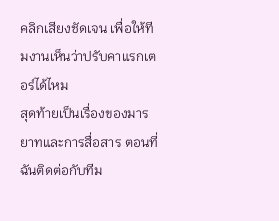คลิกเสียงชัดเจน เพื่อให้ทีมงานเห็นว่าปรับคาแรกเตอร์ได้ไหม
สุดท้ายเป็นเรื่องของมารยาทและการสื่อสาร ตอนที่ฉันติดต่อกับทีม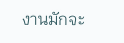งานมักจะ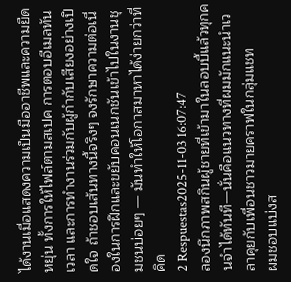ได้งานเมื่อแสดงความเป็นมืออาชีพและความยืดหยุ่น ทั้งการให้ไฟล์ตามสเปค การตอบอีเมลทันเวลา และการทำงานร่วมกับผู้กำกับเสียงอย่างเปิดใจ ถ้าชอบเส้นทางนี้จริงๆ จงรักษาความต่อเนื่องในการฝึกและขยับคอนเนกชันเข้าไปในงานชุมชนบ่อยๆ — มันทำให้โอกาสมาหาได้ง่ายกว่าที่คิด
2 Respuestas2025-11-03 16:07:47
ลองนึกภาพสกินผู้ชายที่เข้ามาในลอบบี้แล้วทุกคนจำได้ทันที—นั่นคือแนวทางที่ผมมักแนะนำเวลาคุยกับเพื่อนชาวมายคราฟในกลุ่มแชท
ผมชอบแบ่งส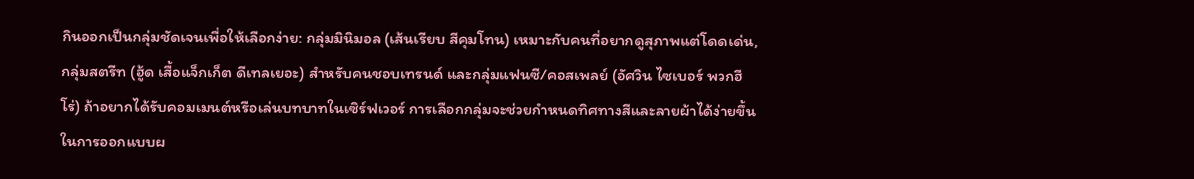กินออกเป็นกลุ่มชัดเจนเพื่อให้เลือกง่าย: กลุ่มมินิมอล (เส้นเรียบ สีคุมโทน) เหมาะกับคนที่อยากดูสุภาพแต่โดดเด่น, กลุ่มสตรีท (ฮู้ด เสื้อแจ็กเก็ต ดีเทลเยอะ) สำหรับคนชอบเทรนด์ และกลุ่มแฟนซี/คอสเพลย์ (อัศวิน ไซเบอร์ พวกฮีโร่) ถ้าอยากได้รับคอมเมนต์หรือเล่นบทบาทในเซิร์ฟเวอร์ การเลือกกลุ่มจะช่วยกำหนดทิศทางสีและลายผ้าได้ง่ายขึ้น
ในการออกแบบผ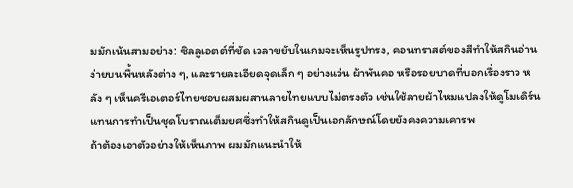มมักเน้นสามอย่าง: ซิลลูเอตต์ที่ชัด เวลาขยับในเกมจะเห็นรูปทรง, คอนทราสต์ของสีทำให้สกินอ่านง่ายบนพื้นหลังต่าง ๆ, และรายละเอียดจุดเล็ก ๆ อย่างแว่น ผ้าพันคอ หรือรอยบาดที่บอกเรื่องราว หลัง ๆ เห็นครีเอเตอร์ไทยชอบผสมผสานลายไทยแบบไม่ตรงตัว เช่นใช้ลายผ้าไหมแปลงให้ดูโมเดิร์นแทนการทำเป็นชุดโบราณเต็มยศซึ่งทำให้สกินดูเป็นเอกลักษณ์โดยยังคงความเคารพ
ถ้าต้องเอาตัวอย่างให้เห็นภาพ ผมมักแนะนำให้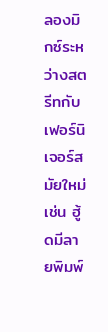ลองมิกซ์ระหว่างสตรีทกับเฟอร์นิเจอร์สมัยใหม่ เช่น ฮู้ดมีลายพิมพ์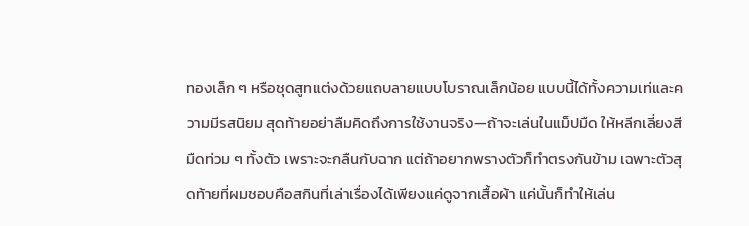ทองเล็ก ๆ หรือชุดสูทแต่งด้วยแถบลายแบบโบราณเล็กน้อย แบบนี้ได้ทั้งความเท่และความมีรสนิยม สุดท้ายอย่าลืมคิดถึงการใช้งานจริง—ถ้าจะเล่นในแม็ปมืด ให้หลีกเลี่ยงสีมืดท่วม ๆ ทั้งตัว เพราะจะกลืนกับฉาก แต่ถ้าอยากพรางตัวก็ทำตรงกันข้าม เฉพาะตัวสุดท้ายที่ผมชอบคือสกินที่เล่าเรื่องได้เพียงแค่ดูจากเสื้อผ้า แค่นั้นก็ทำให้เล่น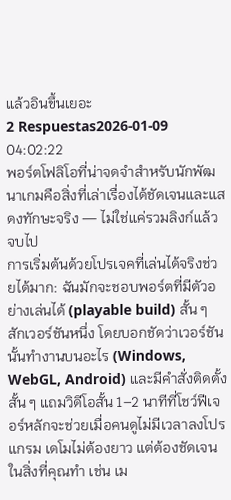แล้วอินขึ้นเยอะ
2 Respuestas2026-01-09 04:02:22
พอร์ตโฟลิโอที่น่าจดจำสำหรับนักพัฒนาเกมคือสิ่งที่เล่าเรื่องได้ชัดเจนและแสดงทักษะจริง — ไม่ใช่แค่รวมลิงก์แล้วจบไป
การเริ่มต้นด้วยโปรเจคที่เล่นได้จริงช่วยได้มาก: ฉันมักจะชอบพอร์ตที่มีตัวอย่างเล่นได้ (playable build) สั้น ๆ สักเวอร์ชันหนึ่ง โดยบอกชัดว่าเวอร์ชันนั้นทำงานบนอะไร (Windows, WebGL, Android) และมีคำสั่งติดตั้งสั้น ๆ แถมวิดีโอสั้น 1–2 นาทีที่โชว์ฟีเจอร์หลักจะช่วยเมื่อคนดูไม่มีเวลาลงโปรแกรม เดโมไม่ต้องยาว แต่ต้องชัดเจนในสิ่งที่คุณทำ เช่น เม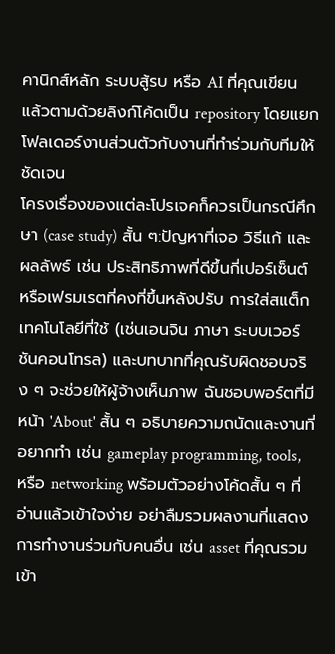คานิกส์หลัก ระบบสู้รบ หรือ AI ที่คุณเขียน แล้วตามด้วยลิงก์โค้ดเป็น repository โดยแยกโฟลเดอร์งานส่วนตัวกับงานที่ทำร่วมกับทีมให้ชัดเจน
โครงเรื่องของแต่ละโปรเจคก็ควรเป็นกรณีศึกษา (case study) สั้น ๆ:ปัญหาที่เจอ วิธีแก้ และผลลัพธ์ เช่น ประสิทธิภาพที่ดีขึ้นกี่เปอร์เซ็นต์ หรือเฟรมเรตที่คงที่ขึ้นหลังปรับ การใส่สแต็กเทคโนโลยีที่ใช้ (เช่นเอนจิน ภาษา ระบบเวอร์ชันคอนโทรล) และบทบาทที่คุณรับผิดชอบจริง ๆ จะช่วยให้ผู้จ้างเห็นภาพ ฉันชอบพอร์ตที่มีหน้า 'About' สั้น ๆ อธิบายความถนัดและงานที่อยากทำ เช่น gameplay programming, tools, หรือ networking พร้อมตัวอย่างโค้ดสั้น ๆ ที่อ่านแล้วเข้าใจง่าย อย่าลืมรวมผลงานที่แสดงการทำงานร่วมกับคนอื่น เช่น asset ที่คุณรวมเข้า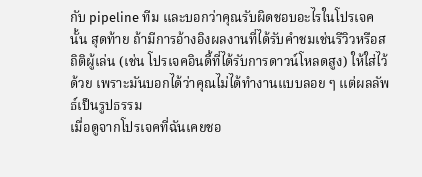กับ pipeline ทีม และบอกว่าคุณรับผิดชอบอะไรในโปรเจคนั้น สุดท้าย ถ้ามีการอ้างอิงผลงานที่ได้รับคำชมเช่นรีวิวหรือสถิติผู้เล่น (เช่น โปรเจคอินดี้ที่ได้รับการดาวน์โหลดสูง) ให้ใส่ไว้ด้วย เพราะมันบอกได้ว่าคุณไม่ได้ทำงานแบบลอย ๆ แต่ผลลัพธ์เป็นรูปธรรม
เมื่อดูจากโปรเจคที่ฉันเคยชอ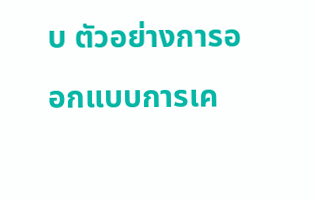บ ตัวอย่างการออกแบบการเค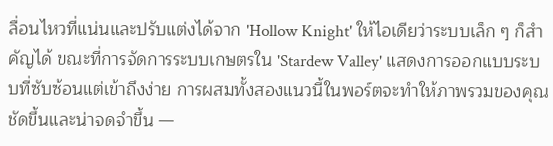ลื่อนไหวที่แน่นและปรับแต่งได้จาก 'Hollow Knight' ให้ไอเดียว่าระบบเล็ก ๆ ก็สำคัญได้ ขณะที่การจัดการระบบเกษตรใน 'Stardew Valley' แสดงการออกแบบระบบที่ซับซ้อนแต่เข้าถึงง่าย การผสมทั้งสองแนวนี้ในพอร์ตจะทำให้ภาพรวมของคุณชัดขึ้นและน่าจดจำขึ้น —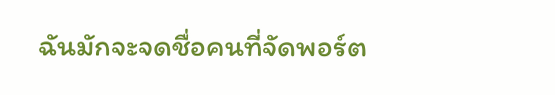ฉันมักจะจดชื่อคนที่จัดพอร์ต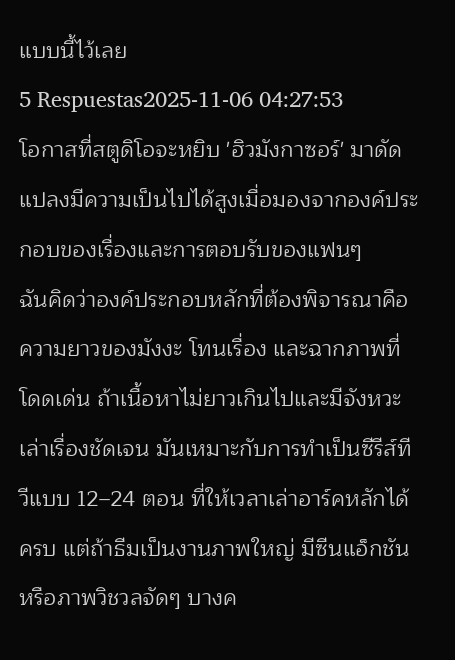แบบนี้ไว้เลย
5 Respuestas2025-11-06 04:27:53
โอกาสที่สตูดิโอจะหยิบ 'ฮิวมังกาซอร์' มาดัดแปลงมีความเป็นไปได้สูงเมื่อมองจากองค์ประกอบของเรื่องและการตอบรับของแฟนๆ
ฉันคิดว่าองค์ประกอบหลักที่ต้องพิจารณาคือความยาวของมังงะ โทนเรื่อง และฉากภาพที่โดดเด่น ถ้าเนื้อหาไม่ยาวเกินไปและมีจังหวะเล่าเรื่องชัดเจน มันเหมาะกับการทำเป็นซีรีส์ทีวีแบบ 12–24 ตอน ที่ให้เวลาเล่าอาร์คหลักได้ครบ แต่ถ้าธีมเป็นงานภาพใหญ่ มีซีนแอ็กชันหรือภาพวิชวลจัดๆ บางค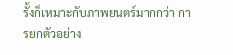รั้งก็เหมาะกับภาพยนตร์มากกว่า การยกตัวอย่าง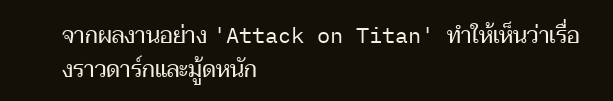จากผลงานอย่าง 'Attack on Titan' ทำให้เห็นว่าเรื่องราวดาร์กและมู้ดหนัก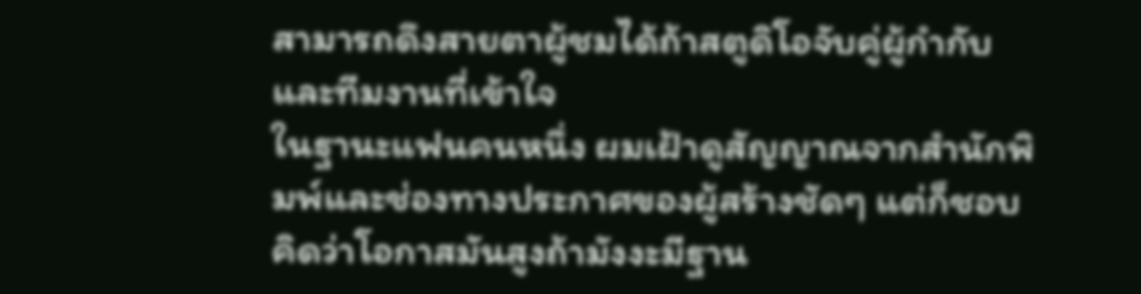สามารถดึงสายตาผู้ชมได้ถ้าสตูดิโอจับคู่ผู้กำกับและทีมงานที่เข้าใจ
ในฐานะแฟนคนหนึ่ง ผมเฝ้าดูสัญญาณจากสำนักพิมพ์และช่องทางประกาศของผู้สร้างชัดๆ แต่ก็ชอบคิดว่าโอกาสมันสูงถ้ามังงะมีฐาน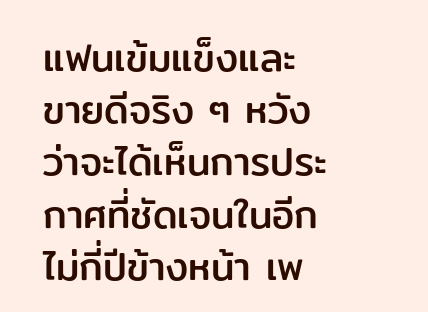แฟนเข้มแข็งและขายดีจริง ๆ หวังว่าจะได้เห็นการประกาศที่ชัดเจนในอีกไม่กี่ปีข้างหน้า เพ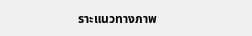ราะแนวทางภาพ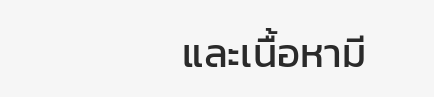และเนื้อหามี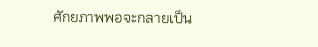ศักยภาพพอจะกลายเป็น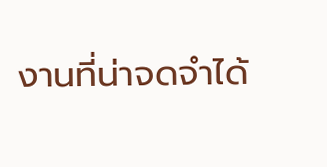งานที่น่าจดจำได้